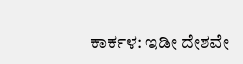ಕಾರ್ಕಳ: ಇಡೀ ದೇಶವೇ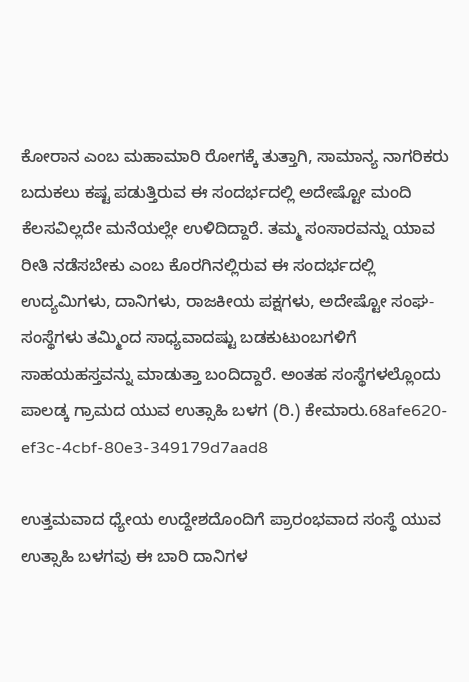ಕೋರಾನ ಎಂಬ ಮಹಾಮಾರಿ ರೋಗಕ್ಕೆ ತುತ್ತಾಗಿ, ಸಾಮಾನ್ಯ ನಾಗರಿಕರು ಬದುಕಲು ಕಷ್ಟ ಪಡುತ್ತಿರುವ ಈ ಸಂದರ್ಭದಲ್ಲಿ ಅದೇಷ್ಟೋ ಮಂದಿ ಕೆಲಸವಿಲ್ಲದೇ ಮನೆಯಲ್ಲೇ ಉಳಿದಿದ್ದಾರೆ. ತಮ್ಮ ಸಂಸಾರವನ್ನು ಯಾವ ರೀತಿ ನಡೆಸಬೇಕು ಎಂಬ ಕೊರಗಿನಲ್ಲಿರುವ ಈ ಸಂದರ್ಭದಲ್ಲಿ ಉದ್ಯಮಿಗಳು, ದಾನಿಗಳು, ರಾಜಕೀಯ ಪಕ್ಷಗಳು, ಅದೇಷ್ಟೋ ಸಂಘ- ಸಂಸ್ಥೆಗಳು ತಮ್ಮಿಂದ ಸಾಧ್ಯವಾದಷ್ಟು ಬಡಕುಟುಂಬಗಳಿಗೆ ಸಾಹಯಹಸ್ತವನ್ನು ಮಾಡುತ್ತಾ ಬಂದಿದ್ದಾರೆ. ಅಂತಹ ಸಂಸ್ಥೆಗಳಲ್ಲೊಂದು ಪಾಲಡ್ಕ ಗ್ರಾಮದ ಯುವ ಉತ್ಸಾಹಿ ಬಳಗ (ರಿ.) ಕೇಮಾರು.68afe620-ef3c-4cbf-80e3-349179d7aad8

ಉತ್ತಮವಾದ ಧ್ಯೇಯ ಉದ್ದೇಶದೊಂದಿಗೆ ಪ್ರಾರಂಭವಾದ ಸಂಸ್ಥೆ ಯುವ ಉತ್ಸಾಹಿ ಬಳಗವು ಈ ಬಾರಿ ದಾನಿಗಳ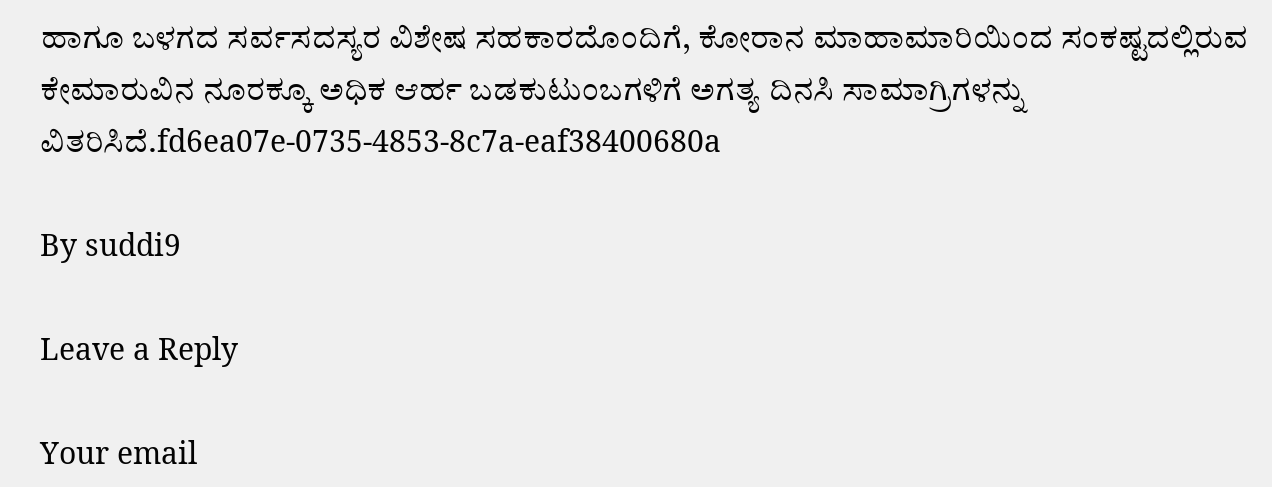ಹಾಗೂ ಬಳಗದ ಸರ್ವಸದಸ್ಯರ ವಿಶೇಷ ಸಹಕಾರದೊಂದಿಗೆ, ಕೋರಾನ ಮಾಹಾಮಾರಿಯಿಂದ ಸಂಕಷ್ಟದಲ್ಲಿರುವ ಕೇಮಾರುವಿನ ನೂರಕ್ಕೂ ಅಧಿಕ ಆರ್ಹ ಬಡಕುಟುಂಬಗಳಿಗೆ ಅಗತ್ಯ ದಿನಸಿ ಸಾಮಾಗ್ರಿಗಳನ್ನು ವಿತರಿಸಿದೆ‌.fd6ea07e-0735-4853-8c7a-eaf38400680a

By suddi9

Leave a Reply

Your email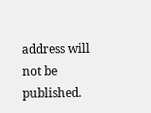address will not be published.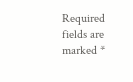Required fields are marked *